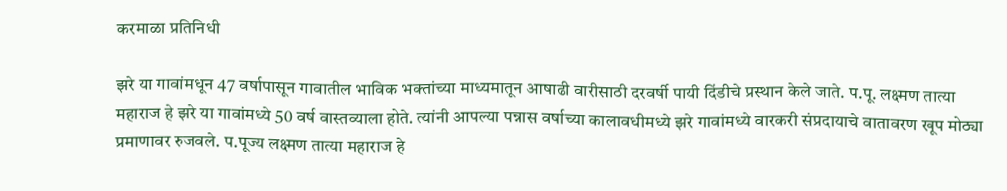करमाळा प्रतिनिधी

झरे या गावांमधून 47 वर्षापासून गावातील भाविक भक्तांच्या माध्यमातून आषाढी वारीसाठी दरवर्षी पायी दिंडीचे प्रस्थान केले जाते. प.पू. लक्ष्मण तात्या महाराज हे झरे या गावांमध्ये 50 वर्ष वास्तव्याला होते. त्यांनी आपल्या पन्नास वर्षाच्या कालावधीमध्ये झरे गावांमध्ये वारकरी संप्रदायाचे वातावरण खूप मोठ्या प्रमाणावर रुजवले. प.पूज्य लक्ष्मण तात्या महाराज हे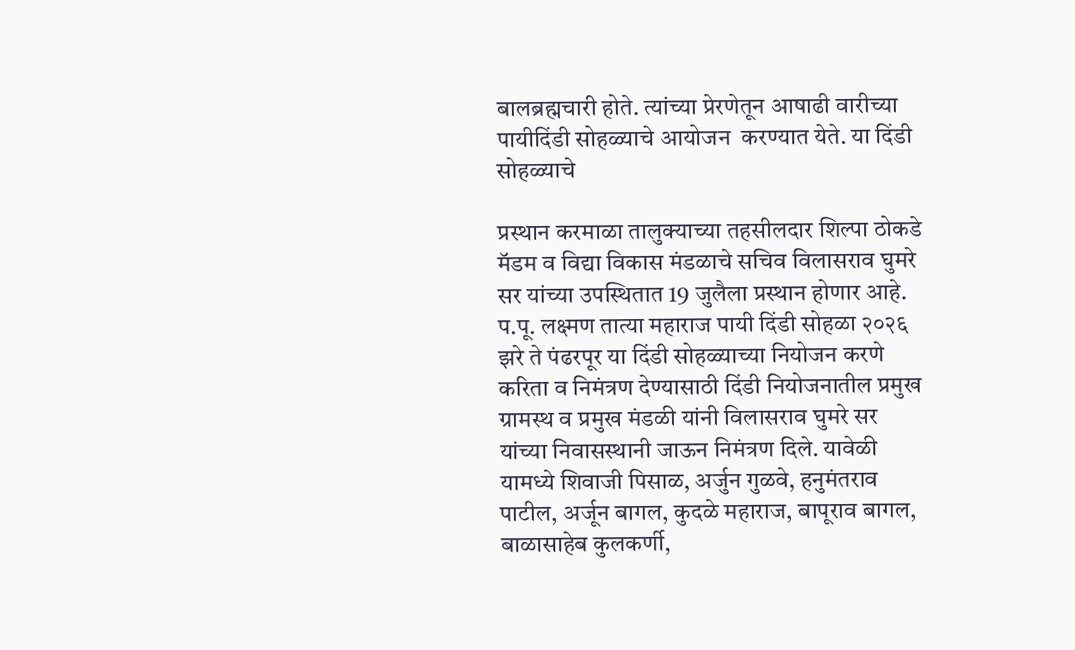बालब्रह्मचारी होते. त्यांच्या प्रेरणेतून आषाढी वारीच्या पायीदिंडी सोहळ्याचे आयोजन  करण्यात येते. या दिंडी सोहळ्याचे

प्रस्थान करमाळा तालुक्याच्या तहसीलदार शिल्पा ठोकडे मॅडम व विद्या विकास मंडळाचे सचिव विलासराव घुमरे सर यांच्या उपस्थितात 19 जुलैला प्रस्थान होणार आहे. प.पू. लक्ष्मण तात्या महाराज पायी दिंडी सोहळा २०२६ झरे ते पंढरपूर या दिंडी सोहळ्याच्या नियोजन करणे करिता व निमंत्रण देण्यासाठी दिंडी नियोजनातील प्रमुख ग्रामस्थ व प्रमुख मंडळी यांनी विलासराव घुमरे सर यांच्या निवासस्थानी जाऊन निमंत्रण दिले. यावेळी यामध्ये शिवाजी पिसाळ, अर्जुन गुळवे, हनुमंतराव पाटील, अर्जून बागल, कुदळे महाराज, बापूराव बागल, बाळासाहेब कुलकर्णी,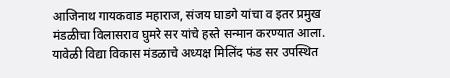आजिनाथ गायकवाड महाराज, संजय घाडगे यांचा व इतर प्रमुख मंडळीचा विलासराव घुमरे सर यांचे हस्ते सन्मान करण्यात आला. यावेळी विद्या विकास मंडळाचे अध्यक्ष मिलिंद फंड सर उपस्थित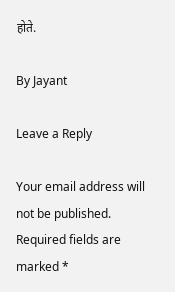होते.

By Jayant

Leave a Reply

Your email address will not be published. Required fields are marked *